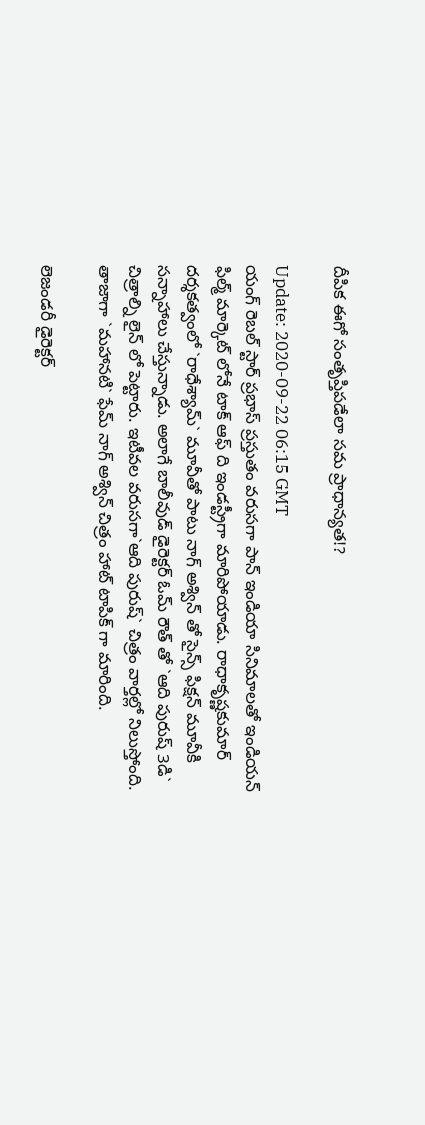దీపిక ఈగో సంతృప్తిప‌డేలా స‌మ ప్రాధాన్య‌త‌!?

Update: 2020-09-22 06:15 GMT
యంగ్ రెబ‌ల్ స్టార్ ప్ర‌భాస్ ప్ర‌స్తుతం వ‌రుసగా పాన్ ఇండియా సినిమాల‌‌తో ఇండియ‌న్ ఫిల్మ్ మార్కెట్ లోనే టాక్ ఆఫ్ ది ఇండ‌స్ట్రీగా మారిపోయాడు. రాధాకృష్ణ‌కుమార్ ద‌ర్శ‌క‌త్వంలో `రాధేశ్యామ్‌` మూవీతో పాటు నాగ్ అశ్విన్ తో సైన్స్ ఫిక్ష‌న్ మూవీకి స‌న్నాహాలు చేస్తున్నాడు. అలాగే బాలీవుడ్ డైరెక్ట‌ర్ ఓమ్ రౌత్ తో `ఆది పురుష్ 3డి` చిత్రాల్ని లైన్ ‌లో పెట్టారు. ఇటీవ‌ల వ‌రుస‌గా`ఆది పురుష్‌` చిత్రం వార్త‌ల్లో నిలుస్తోంది. తాజాగా `మ‌హాన‌టి` ఫేమ్ నాగ్ అశ్విన్ చిత్రం హాట్ టాపిక్ గా మారింది.

లెజండ‌రీ డైరెక్ట‌ర్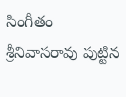సింగీతం శ్రీ‌నివాస‌రావు పుట్టిన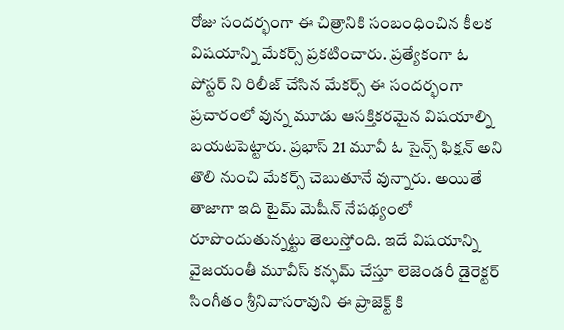రోజు సంద‌ర్భంగా ఈ చిత్రానికి సంబంధించిన కీల‌క విష‌యాన్ని మేక‌ర్స్ ప్ర‌క‌టించారు. ప్ర‌త్యేకంగా ఓ పోస్ట‌ర్ ‌ని రిలీజ్ చేసిన మేక‌ర్స్ ఈ సంద‌ర్భంగా ప్ర‌చారంలో వున్న మూడు ఆస‌క్తిక‌ర‌మైన‌ విష‌యాల్ని బ‌య‌ట‌పెట్టారు. ప్ర‌భాస్ 21 మూవీ ఓ సైన్స్ ఫిక్ష‌న్ అని తొలి నుంచి మేక‌ర్స్ చెబుతూనే వున్నారు. అయితే తాజాగా ఇది టైమ్ ‌మెషీన్ నేప‌థ్యంలో రూపొందుతున్న‌ట్టు తెలుస్తోంది. ఇదే విష‌యాన్ని వైజ‌యంతీ మూవీస్ క‌న్ఫమ్‌ చేస్తూ లెజెండ‌రీ డైరెక్ట‌ర్ సింగీతం శ్రీ‌నివాస‌రావుని ఈ ప్రాజెక్ట్ కి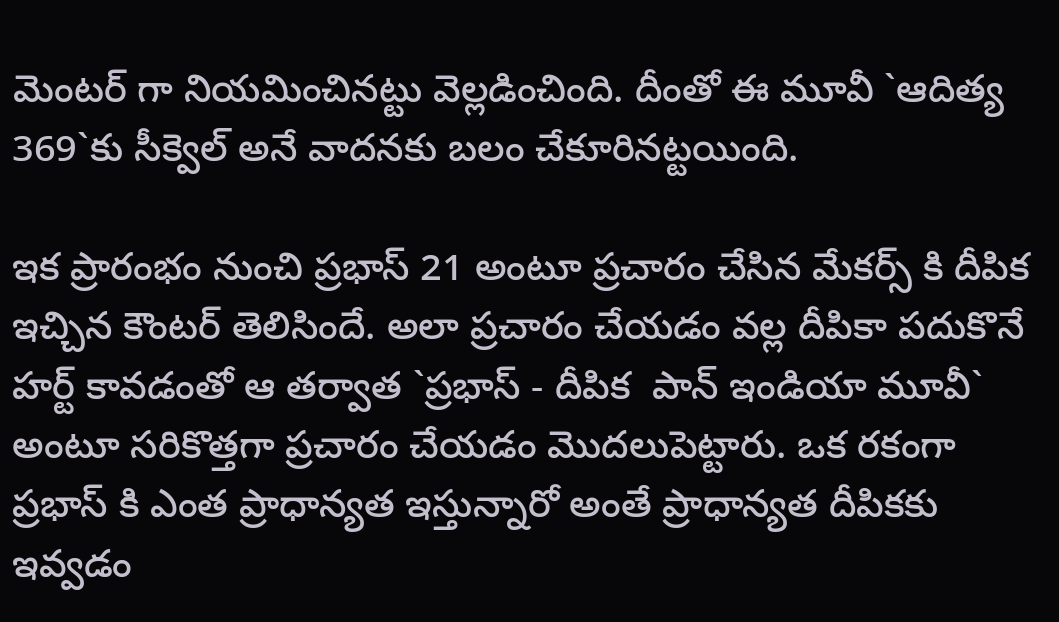మెంట‌ర్ గా నియ‌మించిన‌ట్టు వెల్ల‌డించింది. దీంతో ఈ మూవీ `ఆదిత్య 369`కు సీక్వెల్ అనే వాద‌నకు బ‌లం చేకూరిన‌ట్ట‌యింది.

ఇక ప్రారంభం నుంచి ప్ర‌భాస్ 21 అంటూ ప్ర‌చారం చేసిన మేక‌ర్స్ కి దీపిక ఇచ్చిన కౌంట‌ర్ తెలిసిందే. అలా ప్ర‌చారం చేయ‌డం వ‌ల్ల దీపికా ప‌దుకొనే హ‌ర్ట్ కావ‌డంతో ఆ త‌ర్వాత `ప్ర‌భాస్ - దీపిక  పాన్ ఇండియా మూవీ` అంటూ స‌రికొత్త‌గా ప్ర‌చారం చేయ‌డం మొద‌లుపెట్టారు. ఒక ర‌కంగా ప్ర‌భాస్ ‌కి ఎంత ప్రాధాన్య‌త‌ ఇస్తున్నారో అంతే ప్రాధాన్య‌త‌ దీపిక‌కు ఇవ్వ‌డం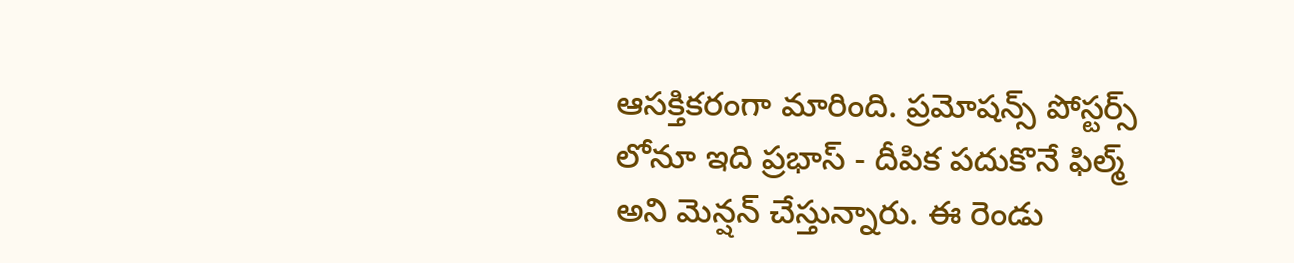ఆస‌క్తిక‌రంగా మారింది. ప్ర‌మోష‌న్స్ పోస్ట‌ర్స్ లోనూ ఇది ప్ర‌భాస్ - దీపిక ప‌దుకొనే ఫిల్మ్ అని మెన్ష‌న్ చేస్తున్నారు. ఈ రెండు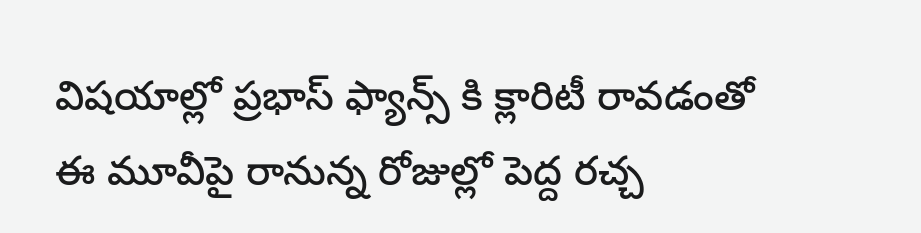విష‌యాల్లో ప్ర‌భాస్ ఫ్యాన్స్ కి క్లారిటీ రావ‌డంతో ఈ మూవీపై రానున్న రోజుల్లో పెద్ద ర‌చ్చ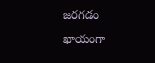జ‌ర‌గ‌డం ఖాయంగా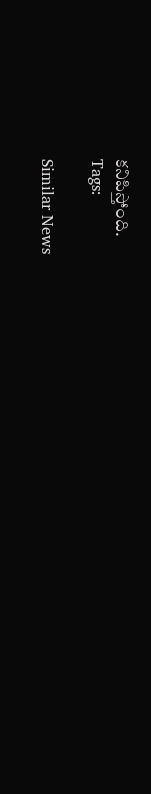క‌నిపిస్తోంది.
Tags:

Similar News